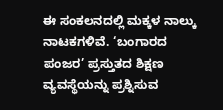ಈ ಸಂಕಲನದಲ್ಲಿ ಮಕ್ಕಳ ನಾಲ್ಕು ನಾಟಕಗಳಿವೆ. ‘ಬಂಗಾರದ ಪಂಜರ’ ಪ್ರಸ್ತುತದ ಶಿಕ್ಷಣ ವ್ಯವಸ್ಥೆಯನ್ನು ಪ್ರಶ್ನಿಸುವ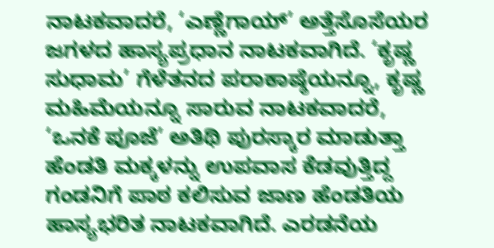ನಾಟಕವಾದರೆ, ‘ಎಣ್ಣೆಗಾಯ್’ ಅತ್ತೆಸೊಸೆಯರ ಜಗಳದ ಹಾಸ್ಯಪ್ರಧಾನ ನಾಟಕವಾಗಿದೆ. ‘ಕೃಷ್ಣ ಸುಧಾಮ’ ಗೆಳೆತನದ ಪರಾಕಾಷ್ಠೆಯನ್ನೂ, ಕೃಷ್ಣ ಮಹಿಮೆಯನ್ನೂ ಸಾರುವ ನಾಟಕವಾದರೆ, ‘ಒನಕೆ ಪೂಜೆ’ ಅತಿಥಿ ಪುರಸ್ಕಾರ ಮಾಡುತ್ತಾ ಹೆಂಡತಿ ಮಕ್ಕಳನ್ನು ಉಪವಾಸ ಕೆಡವುತ್ತಿದ್ದ ಗಂಡನಿಗೆ ಪಾಠ ಕಲಿಸುವ ಜಾಣ ಹೆಂಡತಿಯ ಹಾಸ್ಯಭರಿತ ನಾಟಕವಾಗಿದೆ. ಎರಡನೆಯ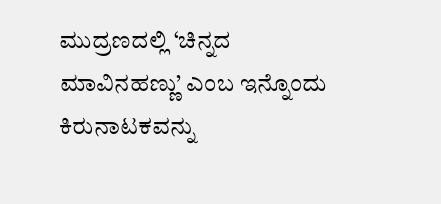ಮುದ್ರಣದಲ್ಲಿ ‘ಚಿನ್ನದ ಮಾವಿನಹಣ್ಣು’ ಎಂಬ ಇನ್ನೊಂದು ಕಿರುನಾಟಕವನ್ನು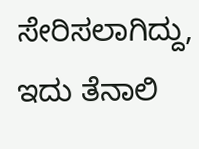ಸೇರಿಸಲಾಗಿದ್ದು, ಇದು ತೆನಾಲಿ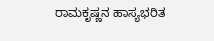ರಾಮಕೃಷ್ಣನ ಹಾಸ್ಯಭರಿತ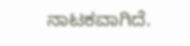ನಾಟಕವಾಗಿದೆ.